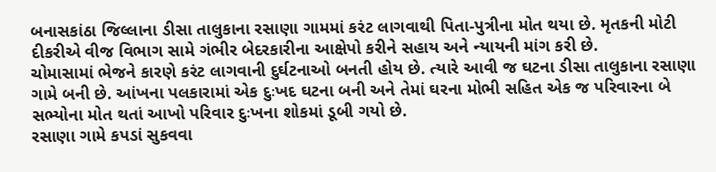બનાસકાંઠા જિલ્લાના ડીસા તાલુકાના રસાણા ગામમાં કરંટ લાગવાથી પિતા-પુત્રીના મોત થયા છે. મૃતકની મોટી દીકરીએ વીજ વિભાગ સામે ગંભીર બેદરકારીના આક્ષેપો કરીને સહાય અને ન્યાયની માંગ કરી છે.
ચોમાસામાં ભેજને કારણે કરંટ લાગવાની દુર્ઘટનાઓ બનતી હોય છે. ત્યારે આવી જ ઘટના ડીસા તાલુકાના રસાણા ગામે બની છે. આંખના પલકારામાં એક દુઃખદ ઘટના બની અને તેમાં ઘરના મોભી સહિત એક જ પરિવારના બે સભ્યોના મોત થતાં આખો પરિવાર દુઃખના શોકમાં ડૂબી ગયો છે.
રસાણા ગામે કપડાં સુકવવા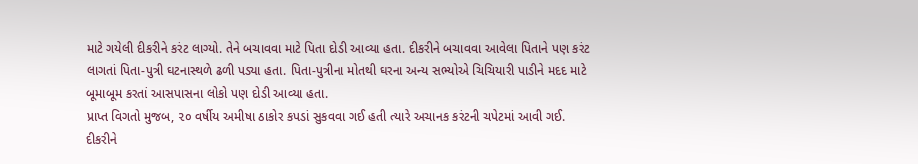માટે ગયેલી દીકરીને કરંટ લાગ્યો. તેને બચાવવા માટે પિતા દોડી આવ્યા હતા. દીકરીને બચાવવા આવેલા પિતાને પણ કરંટ લાગતાં પિતા-પુત્રી ઘટનાસ્થળે ઢળી પડ્યા હતા. પિતા-પુત્રીના મોતથી ઘરના અન્ય સભ્યોએ ચિચિયારી પાડીને મદદ માટે બૂમાબૂમ કરતાં આસપાસના લોકો પણ દોડી આવ્યા હતા.
પ્રાપ્ત વિગતો મુજબ, ૨૦ વર્ષીય અમીષા ઠાકોર કપડાં સુકવવા ગઈ હતી ત્યારે અચાનક કરંટની ચપેટમાં આવી ગઈ. દીકરીને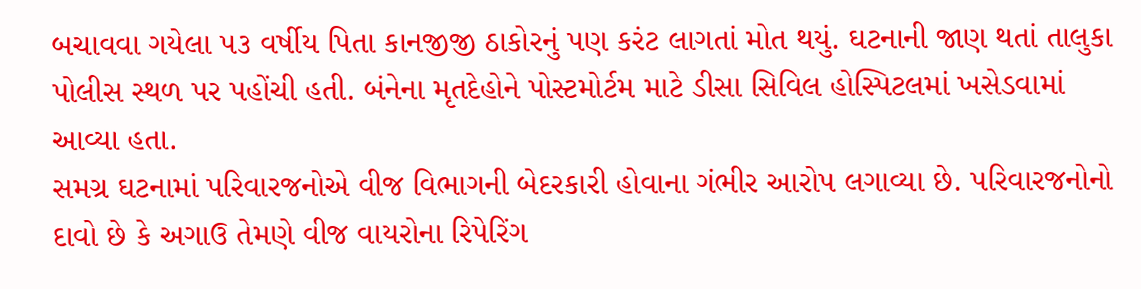બચાવવા ગયેલા ૫૩ વર્ષીય પિતા કાનજીજી ઠાકોરનું પણ કરંટ લાગતાં મોત થયું. ઘટનાની જાણ થતાં તાલુકા પોલીસ સ્થળ પર પહોંચી હતી. બંનેના મૃતદેહોને પોસ્ટમોર્ટમ માટે ડીસા સિવિલ હોસ્પિટલમાં ખસેડવામાં આવ્યા હતા.
સમગ્ર ઘટનામાં પરિવારજનોએ વીજ વિભાગની બેદરકારી હોવાના ગંભીર આરોપ લગાવ્યા છે. પરિવારજનોનો દાવો છે કે અગાઉ તેમણે વીજ વાયરોના રિપેરિંગ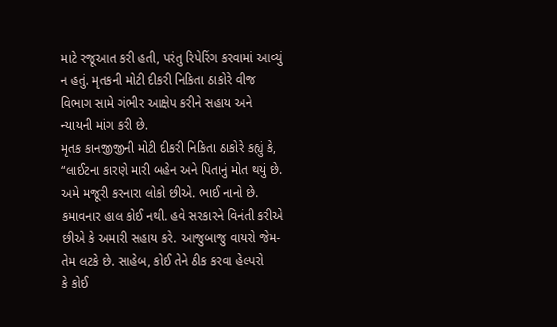માટે રજૂઆત કરી હતી, પરંતુ રિપેરિંગ કરવામાં આવ્યું ન હતું. મૃતકની મોટી દીકરી નિકિતા ઠાકોરે વીજ વિભાગ સામે ગંભીર આક્ષેપ કરીને સહાય અને ન્યાયની માંગ કરી છે.
મૃતક કાનજીજીની મોટી દીકરી નિકિતા ઠાકોરે કહ્યું કે, “લાઈટના કારણે મારી બહેન અને પિતાનું મોત થયું છે. અમે મજૂરી કરનારા લોકો છીએ. ભાઈ નાનો છે. કમાવનાર હાલ કોઈ નથી. હવે સરકારને વિનંતી કરીએ છીએ કે અમારી સહાય કરે. આજુબાજુ વાયરો જેમ-તેમ લટકે છે. સાહેબ, કોઈ તેને ઠીક કરવા હેલ્પરો
કે કોઈ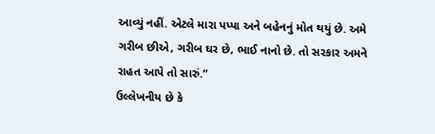આવ્યું નહીં. એટલે મારા પપ્પા અને બહેનનું મોત થયું છે. અમે ગરીબ છીએ, ગરીબ ઘર છે, ભાઈ નાનો છે. તો સરકાર અમને રાહત આપે તો સારું.”
ઉલ્લેખનીય છે કે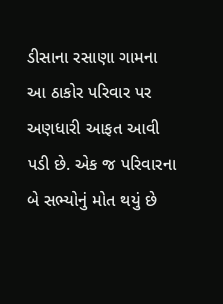ડીસાના રસાણા ગામના આ ઠાકોર પરિવાર પર અણધારી આફત આવી પડી છે. એક જ પરિવારના બે સભ્યોનું મોત થયું છે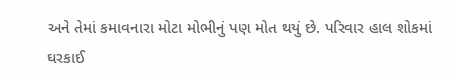અને તેમાં કમાવનારા મોટા મોભીનું પણ મોત થયું છે. પરિવાર હાલ શોકમાં ઘરકાઈ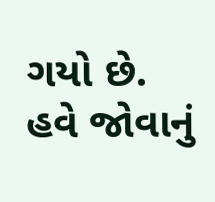ગયો છે. હવે જોવાનું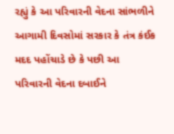રહ્યું કે આ પરિવારની વેદના સાંભળીને આગામી દિવસોમાં સરકાર કે તંત્ર કંઈક મદદ પહોંચાડે છે કે પછી આ પરિવારની વેદના દબાઈને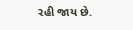રહી જાય છે.